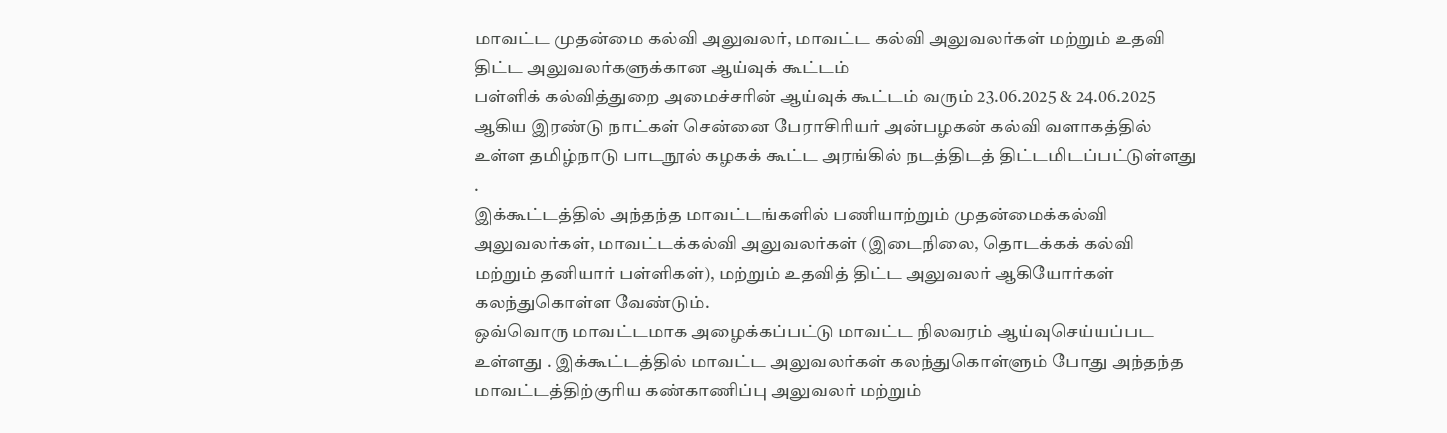மாவட்ட முதன்மை கல்வி அலுவலர், மாவட்ட கல்வி அலுவலர்கள் மற்றும் உதவி திட்ட அலுவலர்களுக்கான ஆய்வுக் கூட்டம்
பள்ளிக் கல்வித்துறை அமைச்சரின் ஆய்வுக் கூட்டம் வரும் 23.06.2025 & 24.06.2025 ஆகிய இரண்டு நாட்கள் சென்னை பேராசிரியர் அன்பழகன் கல்வி வளாகத்தில் உள்ள தமிழ்நாடு பாடநூல் கழகக் கூட்ட அரங்கில் நடத்திடத் திட்டமிடப்பட்டுள்ளது .
இக்கூட்டத்தில் அந்தந்த மாவட்டங்களில் பணியாற்றும் முதன்மைக்கல்வி அலுவலர்கள், மாவட்டக்கல்வி அலுவலர்கள் (இடைநிலை, தொடக்கக் கல்வி மற்றும் தனியார் பள்ளிகள்), மற்றும் உதவித் திட்ட அலுவலர் ஆகியோர்கள் கலந்துகொள்ள வேண்டும்.
ஒவ்வொரு மாவட்டமாக அழைக்கப்பட்டு மாவட்ட நிலவரம் ஆய்வுசெய்யப்பட உள்ளது . இக்கூட்டத்தில் மாவட்ட அலுவலர்கள் கலந்துகொள்ளும் போது அந்தந்த மாவட்டத்திற்குரிய கண்காணிப்பு அலுவலர் மற்றும்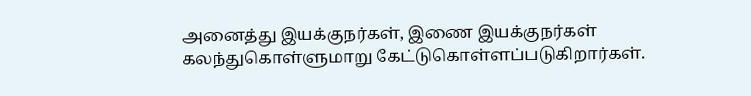அனைத்து இயக்குநர்கள், இணை இயக்குநர்கள் கலந்துகொள்ளுமாறு கேட்டுகொள்ளப்படுகிறார்கள்.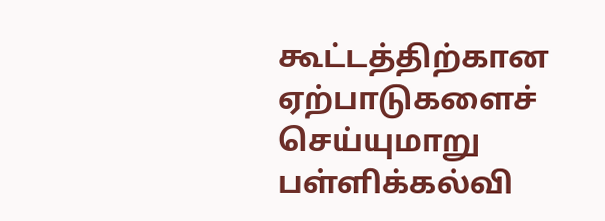கூட்டத்திற்கான ஏற்பாடுகளைச் செய்யுமாறு பள்ளிக்கல்வி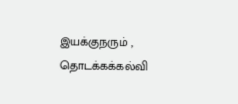இயக்குநரும் , தொடக்கக்கல்வி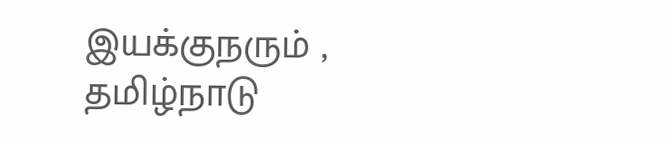இயக்குநரும் , தமிழ்நாடு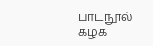பாடநூல் கழக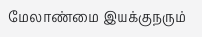மேலாண்மை இயக்குநரும்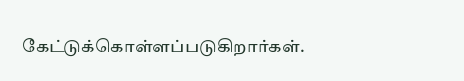கேட்டுக்கொள்ளப்படுகிறார்கள்.